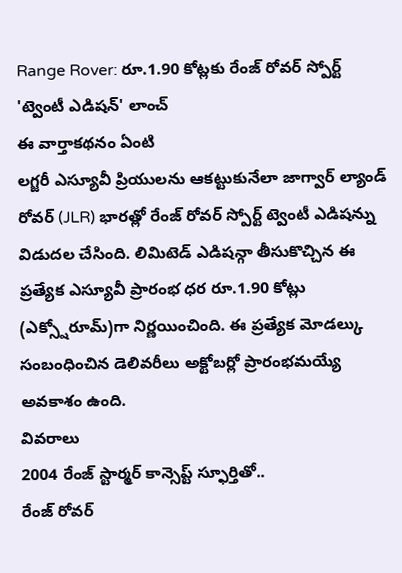Range Rover: రూ.1.90 కోట్లకు రేంజ్ రోవర్ స్పోర్ట్ 'ట్వెంటీ ఎడిషన్' లాంచ్
ఈ వార్తాకథనం ఏంటి
లగ్జరీ ఎస్యూవీ ప్రియులను ఆకట్టుకునేలా జాగ్వార్ ల్యాండ్ రోవర్ (JLR) భారత్లో రేంజ్ రోవర్ స్పోర్ట్ ట్వెంటీ ఎడిషన్ను విడుదల చేసింది. లిమిటెడ్ ఎడిషన్గా తీసుకొచ్చిన ఈ ప్రత్యేక ఎస్యూవీ ప్రారంభ ధర రూ.1.90 కోట్లు (ఎక్స్షోరూమ్)గా నిర్ణయించింది. ఈ ప్రత్యేక మోడల్కు సంబంధించిన డెలివరీలు అక్టోబర్లో ప్రారంభమయ్యే అవకాశం ఉంది.
వివరాలు
2004 రేంజ్ స్టార్మర్ కాన్సెప్ట్ స్ఫూర్తితో..
రేంజ్ రోవర్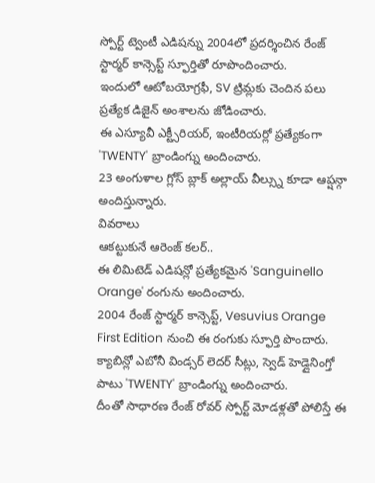స్పోర్ట్ ట్వెంటీ ఎడిషన్ను 2004లో ప్రదర్శించిన రేంజ్ స్టార్మర్ కాన్సెప్ట్ స్ఫూర్తితో రూపొందించారు.
ఇందులో ఆటోబయోగ్రఫీ, SV ట్రిమ్లకు చెందిన పలు ప్రత్యేక డిజైన్ అంశాలను జోడించారు.
ఈ ఎస్యూవీ ఎక్ట్సీరియర్, ఇంటీరియర్లో ప్రత్యేకంగా 'TWENTY' బ్రాండింగ్ను అందించారు.
23 అంగుళాల గ్లోస్ బ్లాక్ అల్లాయ్ వీల్స్ను కూడా ఆప్షన్గా అందిస్తున్నారు.
వివరాలు
ఆకట్టుకునే ఆరెంజ్ కలర్..
ఈ లిమిటెడ్ ఎడిషన్లో ప్రత్యేకమైన 'Sanguinello Orange' రంగును అందించారు.
2004 రేంజ్ స్టార్మర్ కాన్సెప్ట్, Vesuvius Orange First Edition నుంచి ఈ రంగుకు స్ఫూర్తి పొందారు.
క్యాబిన్లో ఎబోనీ విండ్సర్ లెదర్ సీట్లు, స్వెడ్ హెడ్లైనింగ్తో పాటు 'TWENTY' బ్రాండింగ్ను అందించారు.
దీంతో సాధారణ రేంజ్ రోవర్ స్పోర్ట్ మోడళ్లతో పోలిస్తే ఈ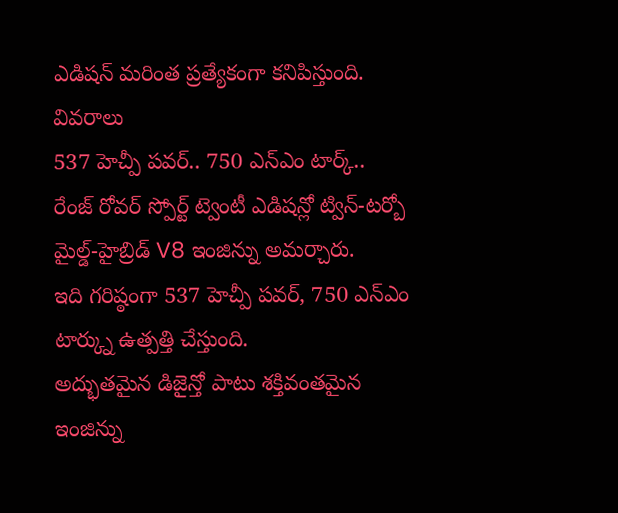ఎడిషన్ మరింత ప్రత్యేకంగా కనిపిస్తుంది.
వివరాలు
537 హెచ్పీ పవర్.. 750 ఎన్ఎం టార్క్..
రేంజ్ రోవర్ స్పోర్ట్ ట్వెంటీ ఎడిషన్లో ట్విన్-టర్బో మైల్డ్-హైబ్రిడ్ V8 ఇంజిన్ను అమర్చారు.
ఇది గరిష్ఠంగా 537 హెచ్పీ పవర్, 750 ఎన్ఎం టార్క్ను ఉత్పత్తి చేస్తుంది.
అద్భుతమైన డిజైన్తో పాటు శక్తివంతమైన ఇంజిన్ను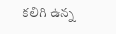కలిగి ఉన్న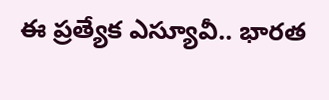ఈ ప్రత్యేక ఎస్యూవీ.. భారత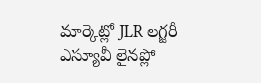మార్కెట్లో JLR లగ్జరీ ఎస్యూవీ లైనప్లో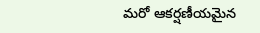మరో ఆకర్షణీయమైన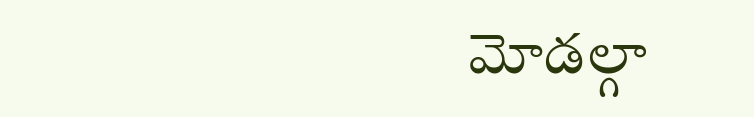మోడల్గా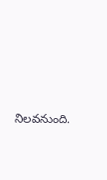నిలవనుంది.